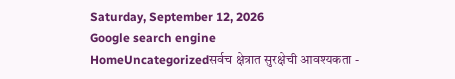Saturday, September 12, 2026
Google search engine
HomeUncategorizedसर्वच क्षेत्रात सुरक्षेची आवश्यकता -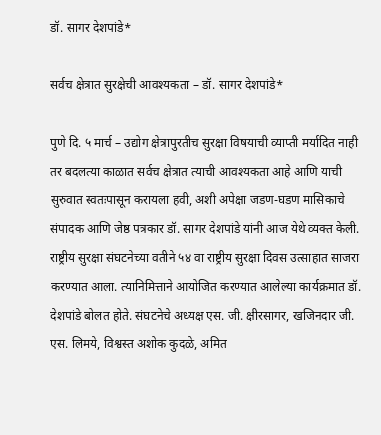डॉ. सागर देशपांडे*

सर्वच क्षेत्रात सुरक्षेची आवश्यकता – डॉ. सागर देशपांडे*

पुणे दि. ५ मार्च – उद्योग क्षेत्रापुरतीच सुरक्षा विषयाची व्याप्ती मर्यादित नाही तर बदलत्या काळात सर्वच क्षेत्रात त्याची आवश्यकता आहे आणि याची सुरुवात स्वतःपासून करायला हवी, अशी अपेक्षा जडण-घडण मासिकाचे संपादक आणि जेष्ठ पत्रकार डॉ. सागर देशपांडे यांनी आज येथे व्यक्त केली.
राष्ट्रीय सुरक्षा संघटनेच्या वतीने ५४ वा राष्ट्रीय सुरक्षा दिवस उत्साहात साजरा करण्यात आला. त्यानिमित्ताने आयोजित करण्यात आलेल्या कार्यक्रमात डॉ. देशपांडे बोलत होते. संघटनेचे अध्यक्ष एस. जी. क्षीरसागर, खजिनदार जी. एस. लिमये, विश्वस्त अशोक कुदळे, अमित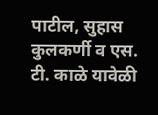पाटील, सुहास कुलकर्णी व एस. टी. काळे यावेळी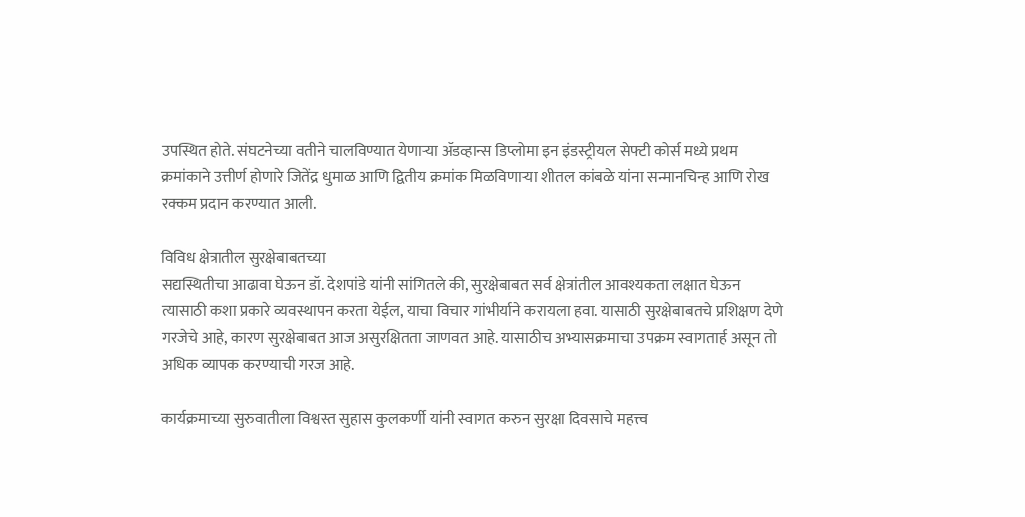उपस्थित होते. संघटनेच्या वतीने चालविण्यात येणाऱ्या ॲडव्हान्स डिप्लोमा इन इंडस्ट्रीयल सेफ्टी कोर्स मध्ये प्रथम क्रमांकाने उत्तीर्ण होणारे जितेंद्र धुमाळ आणि द्वितीय क्रमांक मिळविणाऱ्या शीतल कांबळे यांना सन्मानचिन्ह आणि रोख रक्कम प्रदान करण्यात आली.

विविध क्षेत्रातील सुरक्षेबाबतच्या
सद्यस्थितीचा आढावा घेऊन डॉ. देशपांडे यांनी सांगितले की, सुरक्षेबाबत सर्व क्षेत्रांतील आवश्यकता लक्षात घेऊन त्यासाठी कशा प्रकारे व्यवस्थापन करता येईल, याचा विचार गांभीर्याने करायला हवा. यासाठी सुरक्षेबाबतचे प्रशिक्षण देणे गरजेचे आहे, कारण सुरक्षेबाबत आज असुरक्षितता जाणवत आहे. यासाठीच अभ्यासक्रमाचा उपक्रम स्वागतार्ह असून तो अधिक व्यापक करण्याची गरज आहे.

कार्यक्रमाच्या सुरुवातीला विश्वस्त सुहास कुलकर्णी यांनी स्वागत करुन सुरक्षा दिवसाचे महत्त्व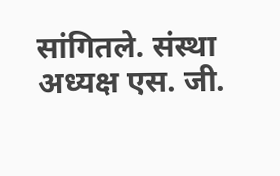सांगितले. संस्था अध्यक्ष एस. जी.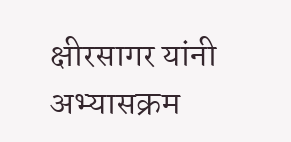क्षीरसागर यांनी अभ्यासक्रम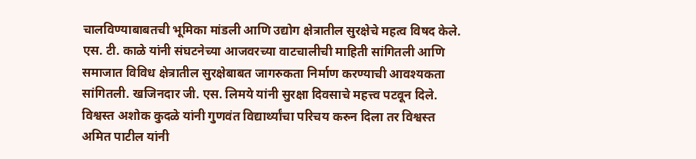चालविण्याबाबतची भूमिका मांडली आणि उद्योग क्षेत्रातील सुरक्षेचे महत्व विषद केले. एस. टी. काळे यांनी संघटनेच्या आजवरच्या वाटचालीची माहिती सांगितली आणि समाजात विविध क्षेत्रातील सुरक्षेबाबत जागरुकता निर्माण करण्याची आवश्यकता सांगितली. खजिनदार जी. एस. लिमये यांनी सुरक्षा दिवसाचे महत्त्व पटवून दिले. विश्वस्त अशोक कुदळे यांनी गुणवंत विद्यार्थ्यांचा परिचय करुन दिला तर विश्वस्त अमित पाटील यांनी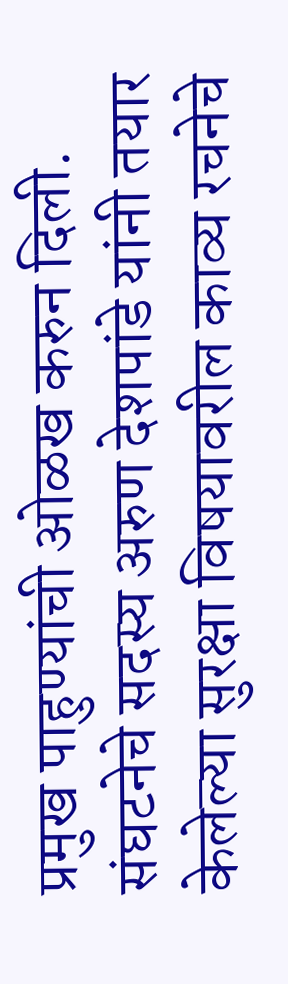प्रमुख पाहुण्यांची ओळख करुन दिली. संघटनेचे सदस्य अरुण देशपांडे यांनी तयार केलेल्या सुरक्षा विषयावरील काव्य रचनेचे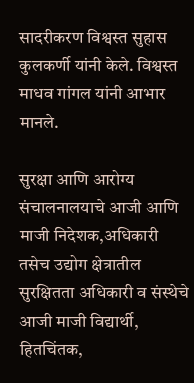सादरीकरण विश्वस्त सुहास कुलकर्णी यांनी केले. विश्वस्त माधव गांगल यांनी आभार मानले.

सुरक्षा आणि आरोग्य संचालनालयाचे आजी आणि माजी निदेशक,अधिकारी तसेच उद्योग क्षेत्रातील सुरक्षितता अधिकारी व संस्थेचे आजी माजी विद्यार्थी, हितचिंतक,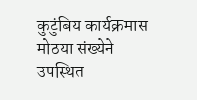कुटुंबिय कार्यक्रमास मोठया संख्येने उपस्थित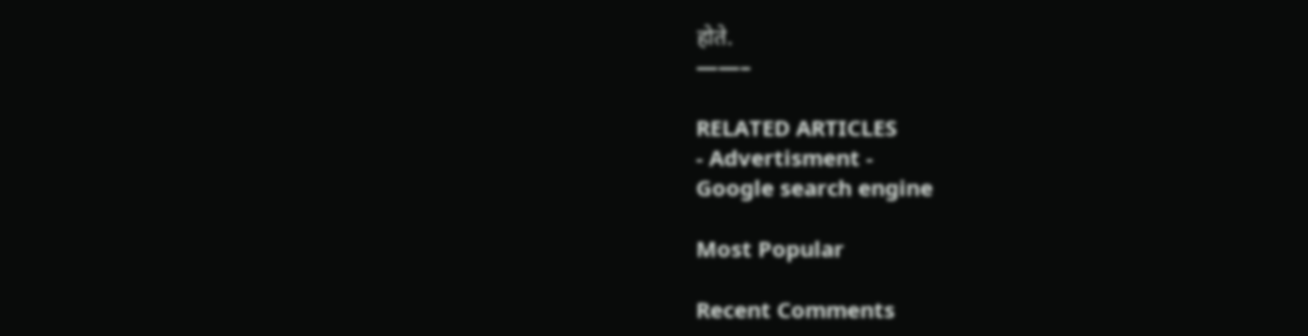होते.
——–

RELATED ARTICLES
- Advertisment -
Google search engine

Most Popular

Recent Comments